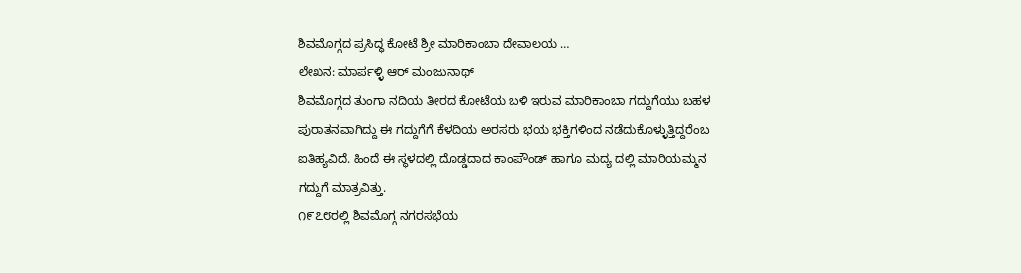ಶಿವಮೊಗ್ಗದ ಪ್ರಸಿದ್ಧ ಕೋಟೆ ಶ್ರೀ ಮಾರಿಕಾಂಬಾ ದೇವಾಲಯ …
ಲೇಖನ: ಮಾರ್ಪಳ್ಳಿ ಆರ್ ಮಂಜುನಾಥ್
ಶಿವಮೊಗ್ಗದ ತುಂಗಾ ನದಿಯ ತೀರದ ಕೋಟೆಯ ಬಳಿ ಇರುವ ಮಾರಿಕಾಂಬಾ ಗದ್ದುಗೆಯು ಬಹಳ ಪುರಾತನವಾಗಿದ್ದು ಈ ಗದ್ದುಗೆಗೆ ಕೆಳದಿಯ ಅರಸರು ಭಯ ಭಕ್ತಿಗಳಿಂದ ನಡೆದುಕೊಳ್ಳುತ್ತಿದ್ದರೆಂಬ ಐತಿಹ್ಯವಿದೆ. ಹಿಂದೆ ಈ ಸ್ಥಳದಲ್ಲಿ ದೊಡ್ಡದಾದ ಕಾಂಪೌಂಡ್ ಹಾಗೂ ಮದ್ಯ ದಲ್ಲಿ ಮಾರಿಯಮ್ಮನ ಗದ್ದುಗೆ ಮಾತ್ರವಿತ್ತು.
೧೯೭೮ರಲ್ಲಿ ಶಿವಮೊಗ್ಗ ನಗರಸಭೆಯ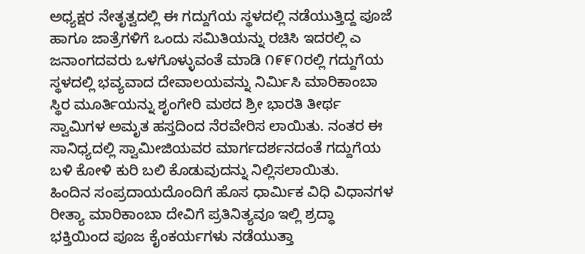ಅಧ್ಯಕ್ಷರ ನೇತೃತ್ವದಲ್ಲಿ ಈ ಗದ್ದುಗೆಯ ಸ್ಥಳದಲ್ಲಿ ನಡೆಯುತ್ತಿದ್ದ ಪೂಜೆ ಹಾಗೂ ಜಾತ್ರೆಗಳಿಗೆ ಒಂದು ಸಮಿತಿಯನ್ನು ರಚಿಸಿ ಇದರಲ್ಲಿ ಎ ಜನಾಂಗದವರು ಒಳಗೊಳ್ಳುವಂತೆ ಮಾಡಿ ೧೯೯೧ರಲ್ಲಿ ಗದ್ದುಗೆಯ ಸ್ಥಳದಲ್ಲಿ ಭವ್ಯವಾದ ದೇವಾಲಯವನ್ನು ನಿರ್ಮಿಸಿ ಮಾರಿಕಾಂಬಾ ಸ್ಥಿರ ಮೂರ್ತಿಯನ್ನು ಶೃಂಗೇರಿ ಮಠದ ಶ್ರೀ ಭಾರತಿ ತೀರ್ಥ ಸ್ವಾಮಿಗಳ ಅಮೃತ ಹಸ್ತದಿಂದ ನೆರವೇರಿಸ ಲಾಯಿತು. ನಂತರ ಈ ಸಾನಿಧ್ಯದಲ್ಲಿ ಸ್ವಾಮೀಜಿಯವರ ಮಾರ್ಗದರ್ಶನದಂತೆ ಗದ್ದುಗೆಯ ಬಳಿ ಕೋಳಿ ಕುರಿ ಬಲಿ ಕೊಡುವುದನ್ನು ನಿಲ್ಲಿಸಲಾಯಿತು.
ಹಿಂದಿನ ಸಂಪ್ರದಾಯದೊಂದಿಗೆ ಹೊಸ ಧಾರ್ಮಿಕ ವಿಧಿ ವಿಧಾನಗಳ ರೀತ್ಯಾ ಮಾರಿಕಾಂಬಾ ದೇವಿಗೆ ಪ್ರತಿನಿತ್ಯವೂ ಇಲ್ಲಿ ಶ್ರದ್ಧಾ ಭಕ್ತಿಯಿಂದ ಪೂಜ ಕೈಂಕರ್ಯಗಳು ನಡೆಯುತ್ತಾ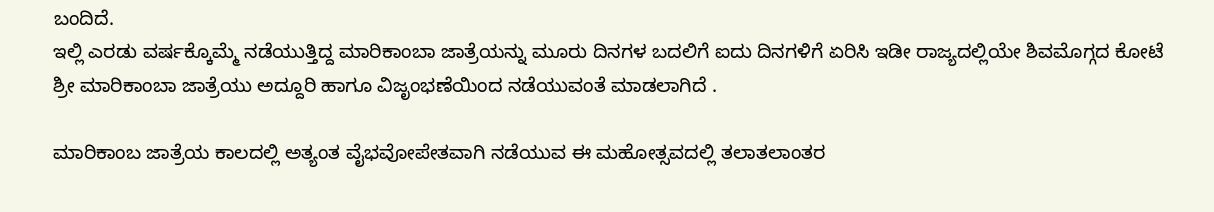ಬಂದಿದೆ.
ಇಲ್ಲಿ ಎರಡು ವರ್ಷಕ್ಕೊಮ್ಮೆ ನಡೆಯುತ್ತಿದ್ದ ಮಾರಿಕಾಂಬಾ ಜಾತ್ರೆಯನ್ನು ಮೂರು ದಿನಗಳ ಬದಲಿಗೆ ಐದು ದಿನಗಳಿಗೆ ಏರಿಸಿ ಇಡೀ ರಾಜ್ಯದಲ್ಲಿಯೇ ಶಿವಮೊಗ್ಗದ ಕೋಟೆ ಶ್ರೀ ಮಾರಿಕಾಂಬಾ ಜಾತ್ರೆಯು ಅದ್ದೂರಿ ಹಾಗೂ ವಿಜೃಂಭಣೆಯಿಂದ ನಡೆಯುವಂತೆ ಮಾಡಲಾಗಿದೆ .

ಮಾರಿಕಾಂಬ ಜಾತ್ರೆಯ ಕಾಲದಲ್ಲಿ ಅತ್ಯಂತ ವೈಭವೋಪೇತವಾಗಿ ನಡೆಯುವ ಈ ಮಹೋತ್ಸವದಲ್ಲಿ ತಲಾತಲಾಂತರ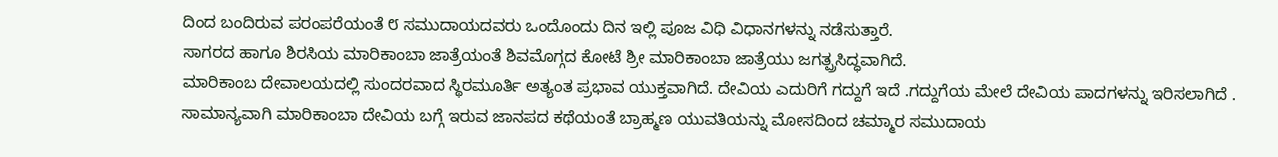ದಿಂದ ಬಂದಿರುವ ಪರಂಪರೆಯಂತೆ ೮ ಸಮುದಾಯದವರು ಒಂದೊಂದು ದಿನ ಇಲ್ಲಿ ಪೂಜ ವಿಧಿ ವಿಧಾನಗಳನ್ನು ನಡೆಸುತ್ತಾರೆ.
ಸಾಗರದ ಹಾಗೂ ಶಿರಸಿಯ ಮಾರಿಕಾಂಬಾ ಜಾತ್ರೆಯಂತೆ ಶಿವಮೊಗ್ಗದ ಕೋಟೆ ಶ್ರೀ ಮಾರಿಕಾಂಬಾ ಜಾತ್ರೆಯು ಜಗತ್ಪ್ರಸಿದ್ಧವಾಗಿದೆ.
ಮಾರಿಕಾಂಬ ದೇವಾಲಯದಲ್ಲಿ ಸುಂದರವಾದ ಸ್ಥಿರಮೂರ್ತಿ ಅತ್ಯಂತ ಪ್ರಭಾವ ಯುಕ್ತವಾಗಿದೆ. ದೇವಿಯ ಎದುರಿಗೆ ಗದ್ದುಗೆ ಇದೆ .ಗದ್ದುಗೆಯ ಮೇಲೆ ದೇವಿಯ ಪಾದಗಳನ್ನು ಇರಿಸಲಾಗಿದೆ .
ಸಾಮಾನ್ಯವಾಗಿ ಮಾರಿಕಾಂಬಾ ದೇವಿಯ ಬಗ್ಗೆ ಇರುವ ಜಾನಪದ ಕಥೆಯಂತೆ ಬ್ರಾಹ್ಮಣ ಯುವತಿಯನ್ನು ಮೋಸದಿಂದ ಚಮ್ಮಾರ ಸಮುದಾಯ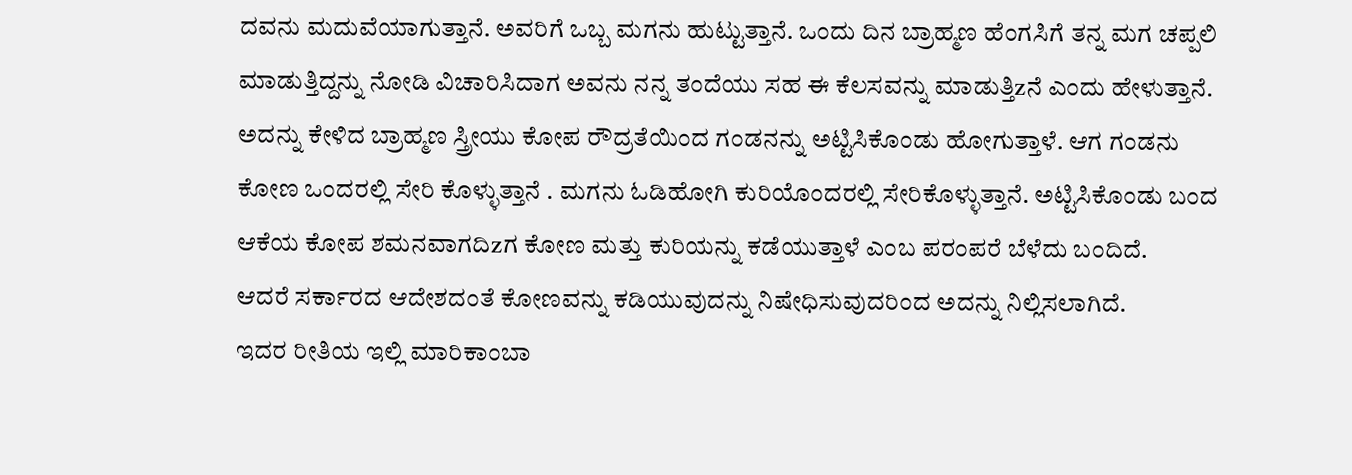ದವನು ಮದುವೆಯಾಗುತ್ತಾನೆ. ಅವರಿಗೆ ಒಬ್ಬ ಮಗನು ಹುಟ್ಟುತ್ತಾನೆ. ಒಂದು ದಿನ ಬ್ರಾಹ್ಮಣ ಹೆಂಗಸಿಗೆ ತನ್ನ ಮಗ ಚಪ್ಪಲಿ ಮಾಡುತ್ತಿದ್ದನ್ನು ನೋಡಿ ವಿಚಾರಿಸಿದಾಗ ಅವನು ನನ್ನ ತಂದೆಯು ಸಹ ಈ ಕೆಲಸವನ್ನು ಮಾಡುತ್ತಿzನೆ ಎಂದು ಹೇಳುತ್ತಾನೆ. ಅದನ್ನು ಕೇಳಿದ ಬ್ರಾಹ್ಮಣ ಸ್ತ್ರೀಯು ಕೋಪ ರೌದ್ರತೆಯಿಂದ ಗಂಡನನ್ನು ಅಟ್ಟಿಸಿಕೊಂಡು ಹೋಗುತ್ತಾಳೆ. ಆಗ ಗಂಡನು ಕೋಣ ಒಂದರಲ್ಲಿ ಸೇರಿ ಕೊಳ್ಳುತ್ತಾನೆ . ಮಗನು ಓಡಿಹೋಗಿ ಕುರಿಯೊಂದರಲ್ಲಿ ಸೇರಿಕೊಳ್ಳುತ್ತಾನೆ. ಅಟ್ಟಿಸಿಕೊಂಡು ಬಂದ ಆಕೆಯ ಕೋಪ ಶಮನವಾಗದಿzಗ ಕೋಣ ಮತ್ತು ಕುರಿಯನ್ನು ಕಡೆಯುತ್ತಾಳೆ ಎಂಬ ಪರಂಪರೆ ಬೆಳೆದು ಬಂದಿದೆ.
ಆದರೆ ಸರ್ಕಾರದ ಆದೇಶದಂತೆ ಕೋಣವನ್ನು ಕಡಿಯುವುದನ್ನು ನಿಷೇಧಿಸುವುದರಿಂದ ಅದನ್ನು ನಿಲ್ಲಿಸಲಾಗಿದೆ.
ಇದರ ರೀತಿಯ ಇಲ್ಲಿ ಮಾರಿಕಾಂಬಾ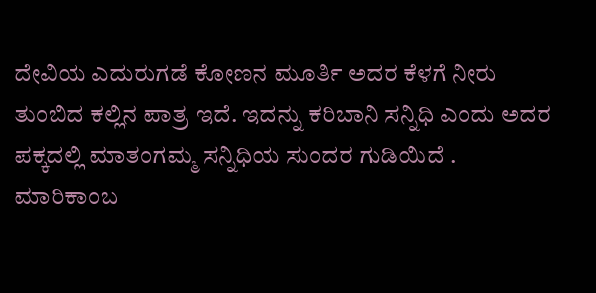ದೇವಿಯ ಎದುರುಗಡೆ ಕೋಣನ ಮೂರ್ತಿ ಅದರ ಕೆಳಗೆ ನೀರು ತುಂಬಿದ ಕಲ್ಲಿನ ಪಾತ್ರ ಇದೆ. ಇದನ್ನು ಕರಿಬಾನಿ ಸನ್ನಿಧಿ ಎಂದು ಅದರ ಪಕ್ಕದಲ್ಲಿ ಮಾತಂಗಮ್ಮ ಸನ್ನಿಧಿಯ ಸುಂದರ ಗುಡಿಯಿದೆ .
ಮಾರಿಕಾಂಬ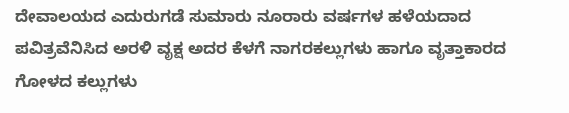ದೇವಾಲಯದ ಎದುರುಗಡೆ ಸುಮಾರು ನೂರಾರು ವರ್ಷಗಳ ಹಳೆಯದಾದ ಪವಿತ್ರವೆನಿಸಿದ ಅರಳಿ ವೃಕ್ಷ ಅದರ ಕೆಳಗೆ ನಾಗರಕಲ್ಲುಗಳು ಹಾಗೂ ವೃತ್ತಾಕಾರದ ಗೋಳದ ಕಲ್ಲುಗಳು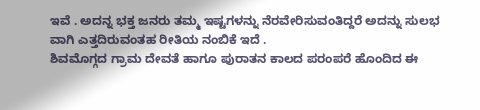ಇವೆ . ಅದನ್ನ ಭಕ್ತ ಜನರು ತಮ್ಮ ಇಷ್ಟಗಳನ್ನು ನೆರವೇರಿಸುವಂತಿದ್ದರೆ ಅದನ್ನು ಸುಲಭ ವಾಗಿ ಎತ್ತದಿರುವಂತಹ ರೀತಿಯ ನಂಬಿಕೆ ಇದೆ .
ಶಿವಮೊಗ್ಗದ ಗ್ರಾಮ ದೇವತೆ ಹಾಗೂ ಪುರಾತನ ಕಾಲದ ಪರಂಪರೆ ಹೊಂದಿದ ಈ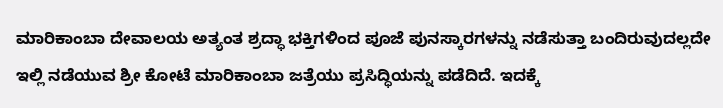ಮಾರಿಕಾಂಬಾ ದೇವಾಲಯ ಅತ್ಯಂತ ಶ್ರದ್ಧಾ ಭಕ್ತಿಗಳಿಂದ ಪೂಜೆ ಪುನಸ್ಕಾರಗಳನ್ನು ನಡೆಸುತ್ತಾ ಬಂದಿರುವುದಲ್ಲದೇ ಇಲ್ಲಿ ನಡೆಯುವ ಶ್ರೀ ಕೋಟೆ ಮಾರಿಕಾಂಬಾ ಜತ್ರೆಯು ಪ್ರಸಿದ್ಧಿಯನ್ನು ಪಡೆದಿದೆ. ಇದಕ್ಕೆ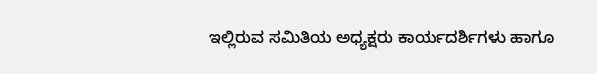ಇಲ್ಲಿರುವ ಸಮಿತಿಯ ಅಧ್ಯಕ್ಷರು ಕಾರ್ಯದರ್ಶಿಗಳು ಹಾಗೂ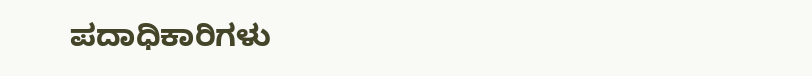ಪದಾಧಿಕಾರಿಗಳು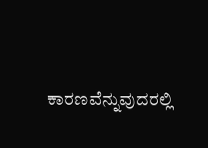ಕಾರಣವೆನ್ನುವುದರಲ್ಲಿ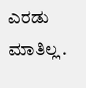ಎರಡು ಮಾತಿಲ್ಲ .